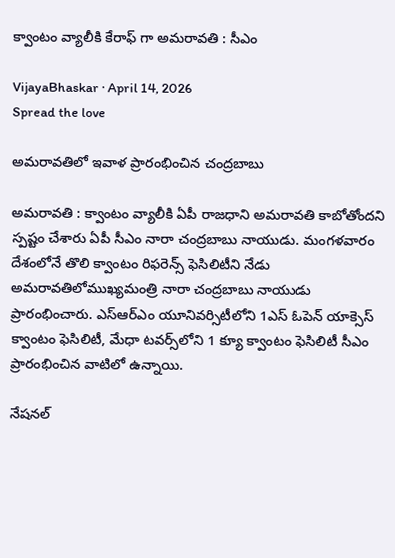క్వాంటం వ్యాలీకి కేరాఫ్ గా అమ‌రావ‌తి : సీఎం

VijayaBhaskar · April 14, 2026
Spread the love

అమ‌రావ‌తిలో ఇవాళ ప్రారంభించిన చంద్ర‌బాబు

అమ‌రావ‌తి : క్వాంటం వ్యాలీకి ఏపీ రాజ‌ధాని అమ‌రావ‌తి కాబోతోంద‌ని స్ప‌ష్టం చేశారు ఏపీ సీఎం నారా చంద్ర‌బాబు నాయుడు. మంగ‌ళ‌వారం దేశంలోనే తొలి క్వాంటం రిఫరెన్స్ ఫెసిలిటీని నేడు అమరావతిలోముఖ్యమంత్రి నారా చంద్రబాబు నాయుడు ప్రారంభించారు. ఎస్ఆర్ఎం యూనివర్సిటీలోని 1ఎస్ ఓపెన్ యాక్సెస్ క్వాంటం ఫెసిలిటీ, మేధా టవర్స్‌లోని 1 క్యూ క్వాంటం ఫెసిలిటీ సీఎం ప్రారంభించిన వాటిలో ఉన్నాయి.

నేషనల్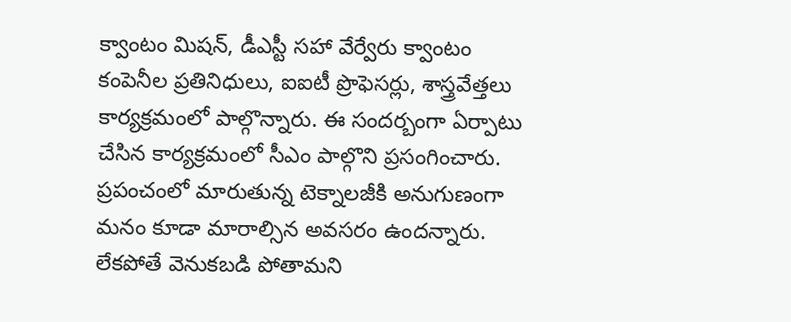క్వాంటం మిషన్, డీఎస్టీ సహా వేర్వేరు క్వాంటం కంపెనీల ప్రతినిధులు, ఐఐటీ ప్రొఫెసర్లు, శాస్త్రవేత్తలు కార్యక్రమంలో పాల్గొన్నారు. ఈ సంద‌ర్బంగా ఏర్పాటు చేసిన కార్య‌క్ర‌మంలో సీఎం పాల్గొని ప్ర‌సంగించారు. ప్ర‌పంచంలో మారుతున్న టెక్నాల‌జీకి అనుగుణంగా మ‌నం కూడా మారాల్సిన అవ‌స‌రం ఉంద‌న్నారు. లేక‌పోతే వెనుక‌బ‌డి పోతామ‌ని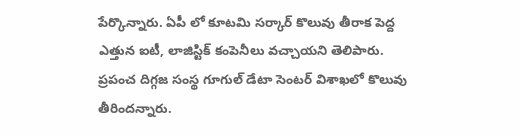పేర్కొన్నారు. ఏపీ లో కూట‌మి స‌ర్కార్ కొలువు తీరాక పెద్ద ఎత్తున ఐటీ, లాజిస్టిక్ కంపెనీలు వ‌చ్చాయ‌ని తెలిపారు. ప్ర‌పంచ దిగ్గ‌జ సంస్థ గూగుల్ డేటా సెంట‌ర్ విశాఖ‌లో కొలువు తీరింద‌న్నారు.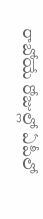రాబోయే రోజుల్లో ఏపీలో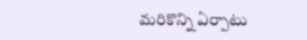మ‌రికొన్ని ఏర్పాటు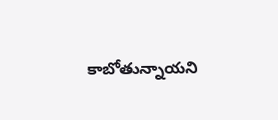కాబోతున్నాయ‌ని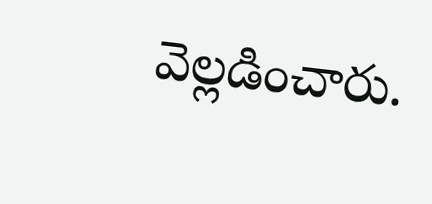వెల్ల‌డించారు.